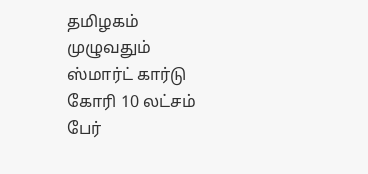தமிழகம் முழுவதும் ஸ்மார்ட் கார்டு கோரி 10 லட்சம் பேர்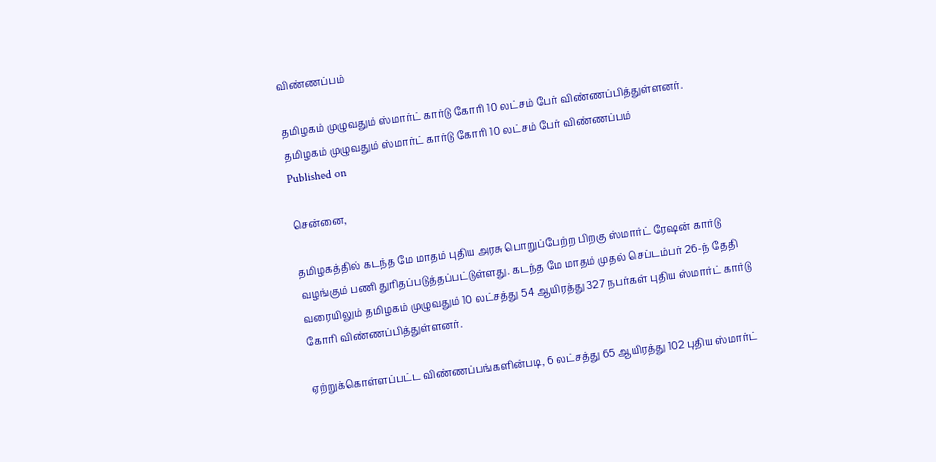விண்ணப்பம்

தமிழகம் முழுவதும் ஸ்மார்ட் கார்டு கோரி 10 லட்சம் பேர் விண்ணப்பித்துள்ளனர்.
தமிழகம் முழுவதும் ஸ்மார்ட் கார்டு கோரி 10 லட்சம் பேர் விண்ணப்பம்
Published on

சென்னை,

தமிழகத்தில் கடந்த மே மாதம் புதிய அரசு பொறுப்பேற்ற பிறகு ஸ்மார்ட் ரேஷன் கார்டு வழங்கும் பணி துரிதப்படுத்தப்பட்டுள்ளது. கடந்த மே மாதம் முதல் செப்டம்பர் 26-ந் தேதி வரையிலும் தமிழகம் முழுவதும் 10 லட்சத்து 54 ஆயிரத்து 327 நபர்கள் புதிய ஸ்மார்ட் கார்டு கோரி விண்ணப்பித்துள்ளனர்.

ஏற்றுக்கொள்ளப்பட்ட விண்ணப்பங்களின்படி, 6 லட்சத்து 65 ஆயிரத்து 102 புதிய ஸ்மார்ட்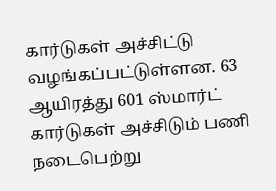கார்டுகள் அச்சிட்டு வழங்கப்பட்டுள்ளன. 63 ஆயிரத்து 601 ஸ்மார்ட் கார்டுகள் அச்சிடும் பணி நடைபெற்று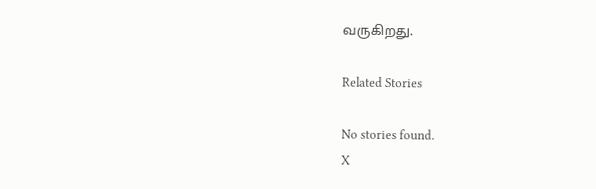வருகிறது.

Related Stories

No stories found.
X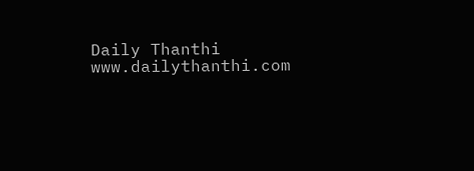Daily Thanthi
www.dailythanthi.com